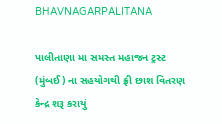BHAVNAGARPALITANA

પાલીતાણા મા સમસ્ત મહાજન ટ્રસ્ટ (મુંબઈ) ના સહયોગથી ફ્રી છાશ વિતરણ કેન્દ્ર શરૂ કરાયું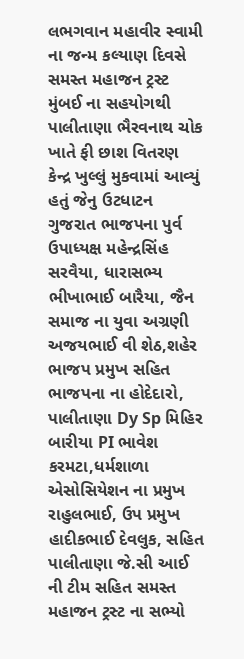લભગવાન મહાવીર સ્વામી ના જન્મ કલ્યાણ દિવસે સમસ્ત મહાજન ટ્રસ્ટ મુંબઈ ના સહયોગથી પાલીતાણા ભૈરવનાથ ચોક ખાતે ફી છાશ વિતરણ કેન્દ્ર ખુલ્લું મુકવામાં આવ્યું હતું જેનુ ઉટધાટન ગુજરાત ભાજપના પુર્વ ઉપાધ્યક્ષ મહેન્દ્રસિંહ સરવૈયા, ધારાસભ્ય ભીખાભાઈ બારૈયા, જૈન સમાજ ના યુવા અગ્રણી અજયભાઈ વી શેઠ,શહેર ભાજપ પ્રમુખ સહિત ભાજપના ના હોદેદારો, પાલીતાણા Dy Sp મિહિર બારીયા PI ભાવેશ કરમટા,ધર્મશાળા એસોસિયેશન ના પ્રમુખ રાહુલભાઈ, ઉપ પ્રમુખ હાદીકભાઈ દેવલુક, સહિત પાલીતાણા જે.સી આઈ ની ટીમ સહિત સમસ્ત મહાજન ટ્રસ્ટ ના સભ્યો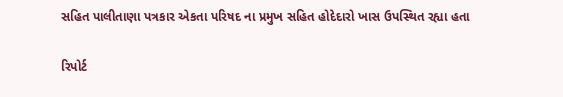સહિત પાલીતાણા પત્રકાર એકતા પરિષદ ના પ્રમુખ સહિત હોદેદારો ખાસ ઉપસ્થિત રહ્યા હતા

રિપોર્ટ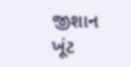જીશાન ખૂંટ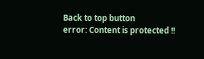Back to top button
error: Content is protected !!